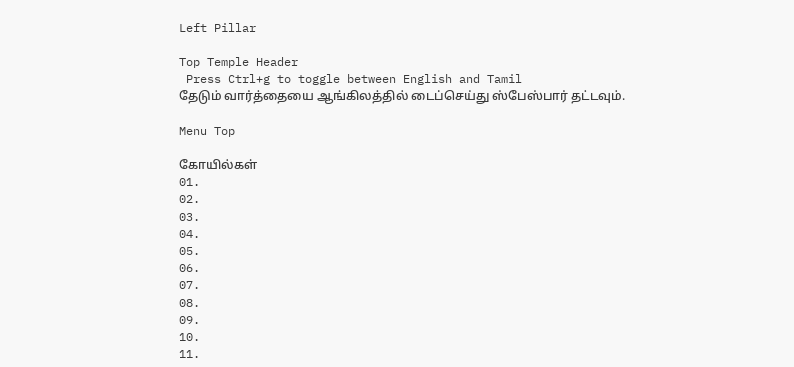Left Pillar

Top Temple Header
 Press Ctrl+g to toggle between English and Tamil
தேடும் வார்த்தையை ஆங்கிலத்தில் டைப்செய்து ஸ்பேஸ்பார் தட்டவும்.

Menu Top

கோயில்கள்
01.
02.
03.
04.
05.
06.
07.
08.
09.
10.
11.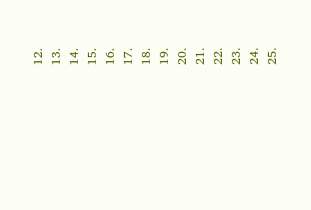12.
13.
14.
15.
16.
17.
18.
19.
20.
21.
22.
23.
24.
25.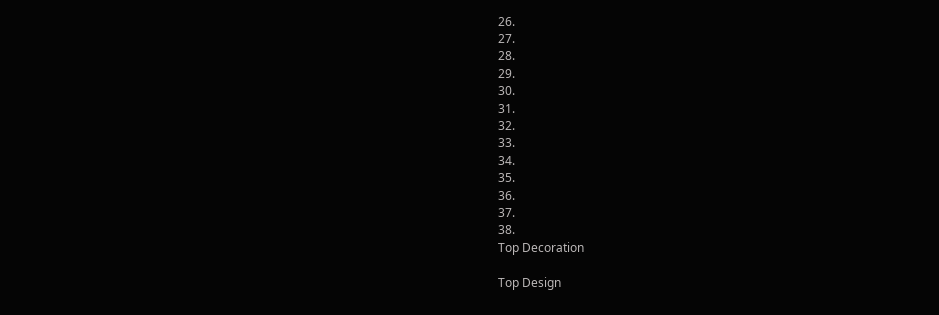26.
27.
28.
29.
30.
31.
32.
33.
34.
35.
36.
37.
38.
Top Decoration

Top Design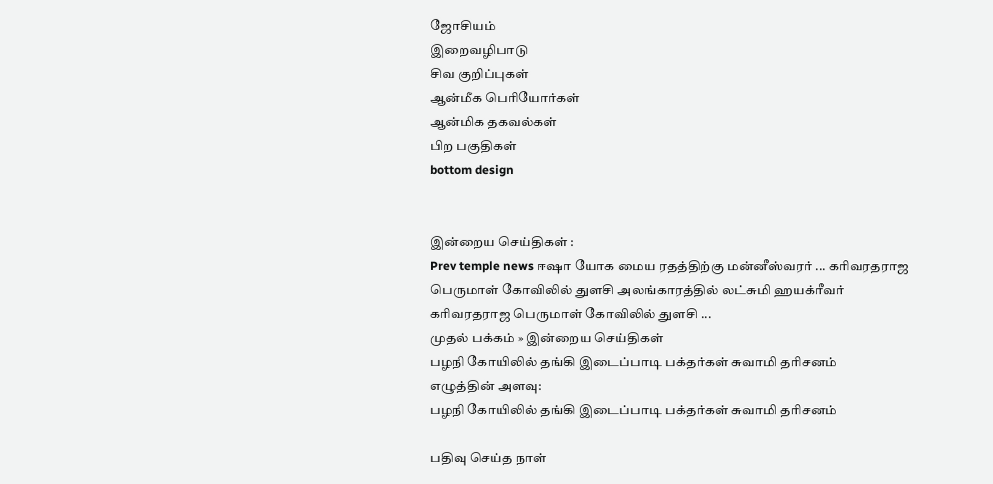ஜோசியம்
இறைவழிபாடு
சிவ குறிப்புகள்
ஆன்மீக பெரியோர்கள்
ஆன்மிக தகவல்கள்
பிற பகுதிகள்
bottom design


இன்றைய செய்திகள் :
Prev temple news ஈஷா யோக மைய ரதத்திற்கு மன்னீஸ்வரர் ... கரிவரதராஜ பெருமாள் கோவிலில் துளசி அலங்காரத்தில் லட்சுமி ஹயக்ரீவர் கரிவரதராஜ பெருமாள் கோவிலில் துளசி ...
முதல் பக்கம் » இன்றைய செய்திகள்
பழநி கோயிலில் தங்கி இடைப்பாடி பக்தர்கள் சுவாமி தரிசனம்
எழுத்தின் அளவு:
பழநி கோயிலில் தங்கி இடைப்பாடி பக்தர்கள் சுவாமி தரிசனம்

பதிவு செய்த நாள்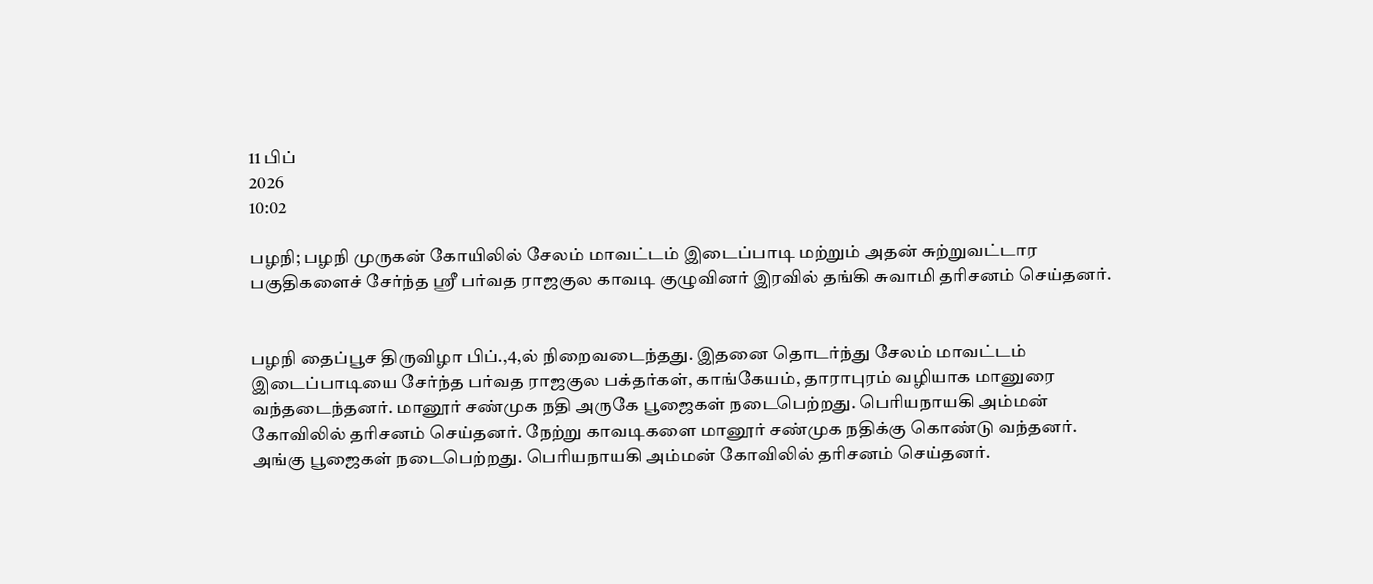11 பிப்
2026
10:02

பழநி; பழநி முருகன் கோயிலில் சேலம் மாவட்டம் இடைப்பாடி மற்றும் அதன் சுற்றுவட்டார பகுதிகளைச் சேர்ந்த ஸ்ரீ பர்வத ராஜகுல காவடி குழுவினர் இரவில் தங்கி சுவாமி தரிசனம் செய்தனர்.


பழநி தைப்பூச திருவிழா பிப்.,4,ல் நிறைவடைந்தது. இதனை தொடர்ந்து சேலம் மாவட்டம் இடைப்பாடியை சேர்ந்த பர்வத ராஜகுல பக்தர்கள், காங்கேயம், தாராபுரம் வழியாக மானுரை வந்தடைந்தனர். மானூர் சண்முக நதி அருகே பூஜைகள் நடைபெற்றது. பெரியநாயகி அம்மன் கோவிலில் தரிசனம் செய்தனர். நேற்று காவடிகளை மானூர் சண்முக நதிக்கு கொண்டு வந்தனர். அங்கு பூஜைகள் நடைபெற்றது. பெரியநாயகி அம்மன் கோவிலில் தரிசனம் செய்தனர்.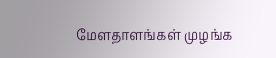மேளதாளங்கள் முழங்க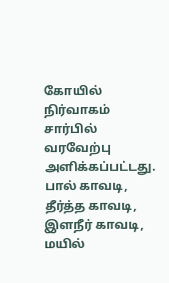கோயில் நிர்வாகம் சார்பில் வரவேற்பு அளிக்கப்பட்டது. பால் காவடி, தீர்த்த காவடி, இளநீர் காவடி, மயில்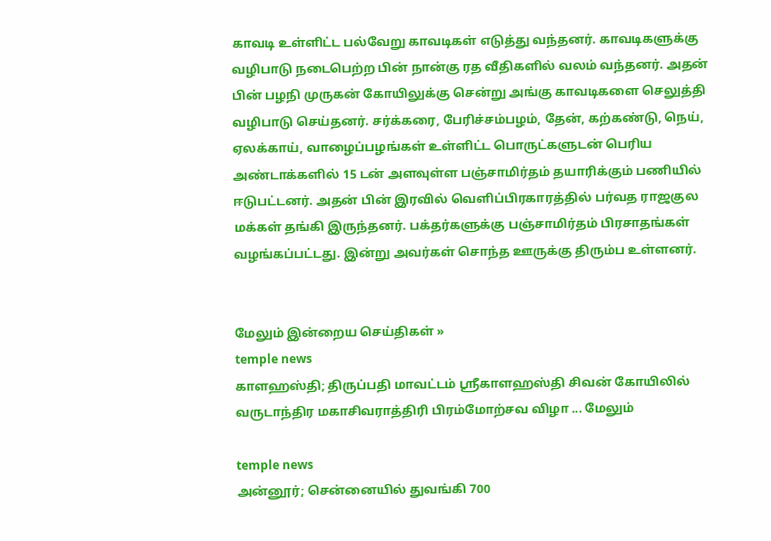காவடி உள்ளிட்ட பல்வேறு காவடிகள் எடுத்து வந்தனர். காவடிகளுக்கு வழிபாடு நடைபெற்ற பின் நான்கு ரத வீதிகளில் வலம் வந்தனர். அதன் பின் பழநி முருகன் கோயிலுக்கு சென்று அங்கு காவடிகளை செலுத்தி வழிபாடு செய்தனர். சர்க்கரை, பேரிச்சம்பழம், தேன், கற்கண்டு, நெய், ஏலக்காய், வாழைப்பழங்கள் உள்ளிட்ட பொருட்களுடன் பெரிய அண்டாக்களில் 15 டன் அளவுள்ள பஞ்சாமிர்தம் தயாரிக்கும் பணியில் ஈடுபட்டனர். அதன் பின் இரவில் வெளிப்பிரகாரத்தில் பர்வத ராஜகுல மக்கள் தங்கி இருந்தனர். பக்தர்களுக்கு பஞ்சாமிர்தம் பிரசாதங்கள் வழங்கப்பட்டது. இன்று அவர்கள் சொந்த ஊருக்கு திரும்ப உள்ளனர்.


மேலும் இன்றைய செய்திகள் »
temple news
காளஹஸ்தி; திருப்பதி மாவட்டம் ஸ்ரீகாளஹஸ்தி சிவன் கோயிலில் வருடாந்திர மகாசிவராத்திரி பிரம்மோற்சவ விழா ... மேலும்

temple news
அன்னூர்; சென்னையில் துவங்கி 700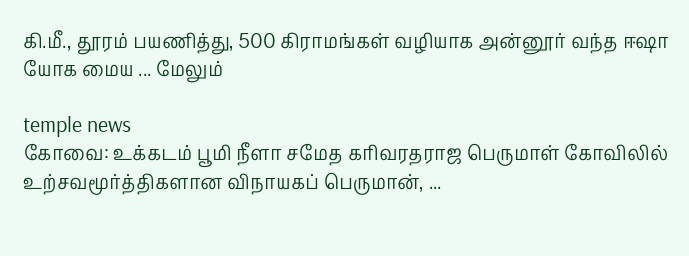கி.மீ., தூரம் பயணித்து, 500 கிராமங்கள் வழியாக அன்னூர் வந்த ஈஷா யோக மைய ... மேலும்

temple news
கோவை: உக்கடம் பூமி நீளா சமேத கரிவரதராஜ பெருமாள் கோவிலில் உற்சவமூர்த்திகளான விநாயகப் பெருமான், ...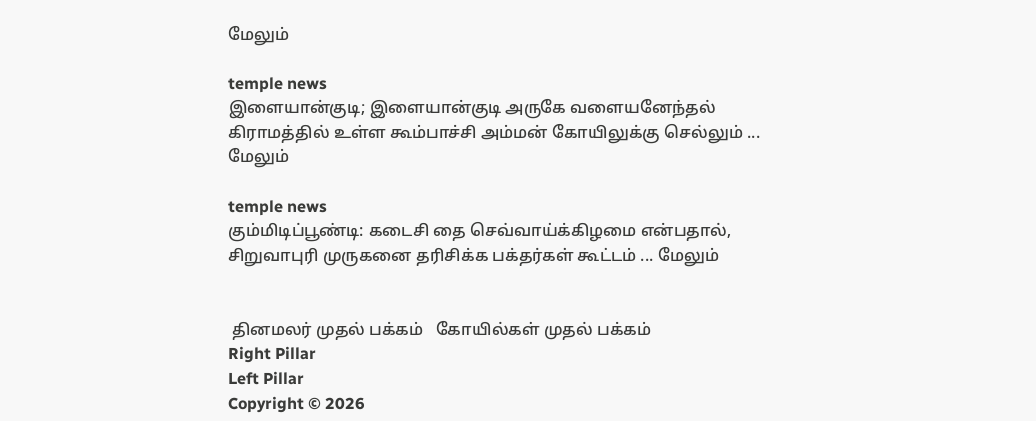மேலும்

temple news
இளையான்குடி; இளையான்குடி அருகே வளையனேந்தல் கிராமத்தில் உள்ள கூம்பாச்சி அம்மன் கோயிலுக்கு செல்லும் ... மேலும்

temple news
கும்மிடிப்பூண்டி: கடைசி தை செவ்வாய்க்கிழமை என்பதால், சிறுவாபுரி முருகனை தரிசிக்க பக்தர்கள் கூட்டம் ... மேலும்


 தினமலர் முதல் பக்கம்   கோயில்கள் முதல் பக்கம்
Right Pillar
Left Pillar
Copyright © 2026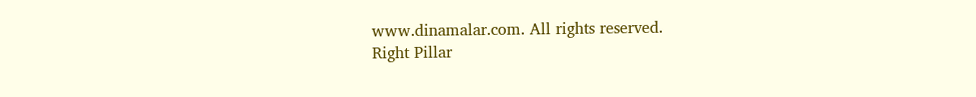www.dinamalar.com. All rights reserved.
Right Pillar